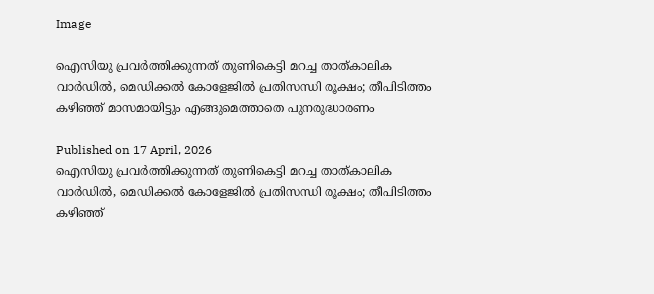Image

ഐസിയു പ്രവർത്തിക്കുന്നത് തുണികെട്ടി മറച്ച താത്കാലിക വാർഡിൽ, മെഡിക്കൽ കോളേജിൽ പ്രതിസന്ധി രൂക്ഷം; തീപിടിത്തം കഴിഞ്ഞ് മാസമായിട്ടും എങ്ങുമെത്താതെ പുനരുദ്ധാരണം

Published on 17 April, 2026
ഐസിയു പ്രവർത്തിക്കുന്നത് തുണികെട്ടി മറച്ച താത്കാലിക വാർഡിൽ, മെഡിക്കൽ കോളേജിൽ പ്രതിസന്ധി രൂക്ഷം; തീപിടിത്തം കഴിഞ്ഞ്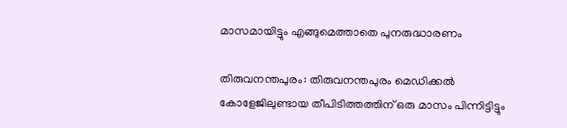മാസമായിട്ടും എങ്ങുമെത്താതെ പുനരുദ്ധാരണം

തിരുവനന്തപുരം: തിരുവനന്തപുരം മെഡിക്കൽ കോളേജിലുണ്ടായ തീപിടിത്തത്തിന് ഒരു മാസം പിന്നിട്ടിട്ടും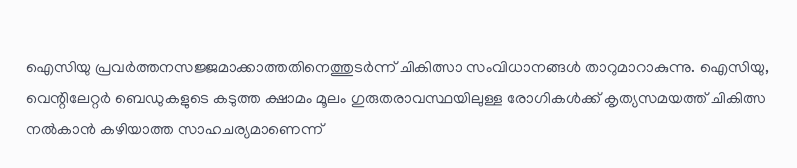ഐസിയു പ്രവർത്തനസജ്ജമാക്കാത്തതിനെത്തുടർന്ന് ചികിത്സാ സംവിധാനങ്ങൾ താറുമാറാകുന്നു. ഐസിയു, വെന്റിലേറ്റർ ബെഡുകളുടെ കടുത്ത ക്ഷാമം മൂലം ഗുരുതരാവസ്ഥയിലുള്ള രോഗികൾക്ക് കൃത്യസമയത്ത് ചികിത്സ നൽകാൻ കഴിയാത്ത സാഹചര്യമാണെന്ന്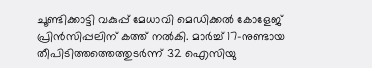ചൂണ്ടിക്കാട്ടി വകുപ്പ് മേധാവി മെഡിക്കൽ കോളേജ് പ്രിൻസിപ്പലിന് കത്ത് നൽകി. മാർച്ച് 17-നുണ്ടായ തീപിടിത്തത്തെത്തുടർന്ന് 32 ഐസിയു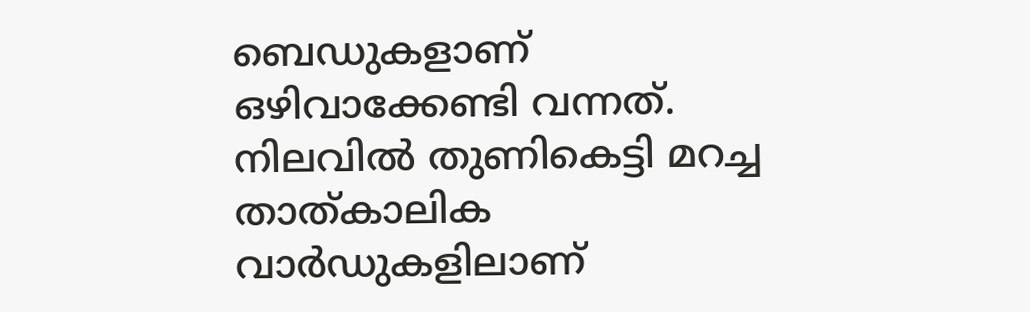ബെഡുകളാണ് ഒഴിവാക്കേണ്ടി വന്നത്. നിലവിൽ തുണികെട്ടി മറച്ച താത്കാലിക വാർഡുകളിലാണ്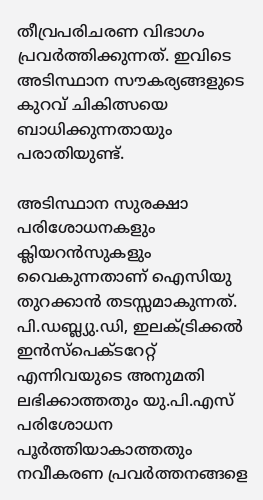തീവ്രപരിചരണ വിഭാഗം പ്രവർത്തിക്കുന്നത്. ഇവിടെ അടിസ്ഥാന സൗകര്യങ്ങളുടെ കുറവ് ചികിത്സയെ ബാധിക്കുന്നതായും പരാതിയുണ്ട്.

അടിസ്ഥാന സുരക്ഷാ പരിശോധനകളും ക്ലിയറൻസുകളും വൈകുന്നതാണ് ഐസിയു തുറക്കാൻ തടസ്സമാകുന്നത്. പി.ഡബ്ല്യു.ഡി, ഇലക്ട്രിക്കൽ ഇൻസ്‌പെക്ടറേറ്റ് എന്നിവയുടെ അനുമതി ലഭിക്കാത്തതും യു.പി.എസ് പരിശോധന പൂർത്തിയാകാത്തതും നവീകരണ പ്രവർത്തനങ്ങളെ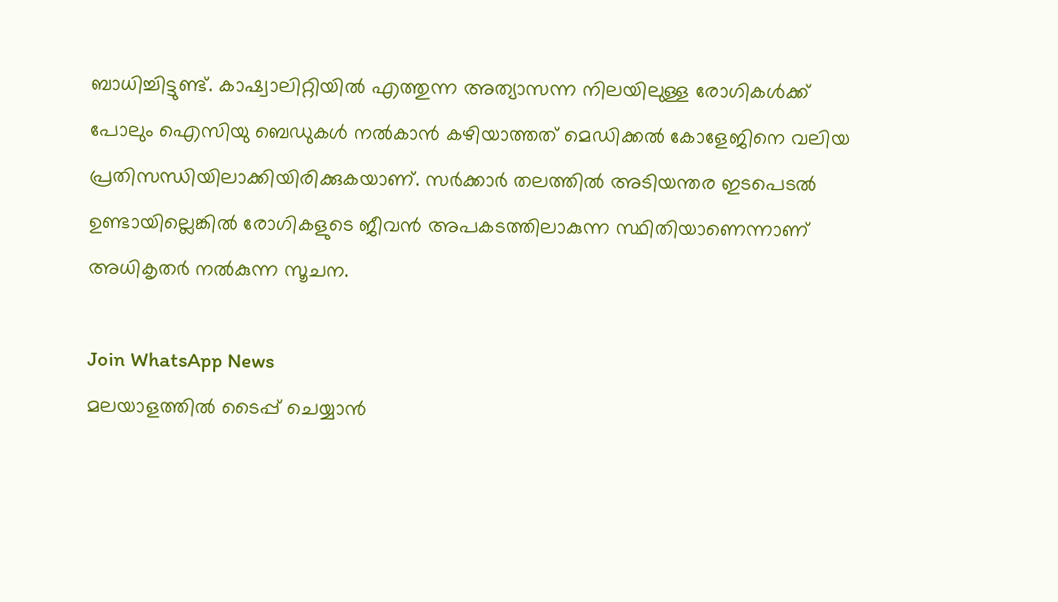ബാധിച്ചിട്ടുണ്ട്. കാഷ്വാലിറ്റിയിൽ എത്തുന്ന അത്യാസന്ന നിലയിലുള്ള രോഗികൾക്ക് പോലും ഐസിയു ബെഡുകൾ നൽകാൻ കഴിയാത്തത് മെഡിക്കൽ കോളേജിനെ വലിയ പ്രതിസന്ധിയിലാക്കിയിരിക്കുകയാണ്. സർക്കാർ തലത്തിൽ അടിയന്തര ഇടപെടൽ ഉണ്ടായില്ലെങ്കിൽ രോഗികളുടെ ജീവൻ അപകടത്തിലാകുന്ന സ്ഥിതിയാണെന്നാണ് അധികൃതർ നൽകുന്ന സൂചന.

Join WhatsApp News
മലയാളത്തില്‍ ടൈപ്പ് ചെയ്യാന്‍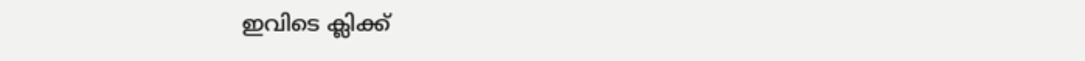ഇവിടെ ക്ലിക്ക്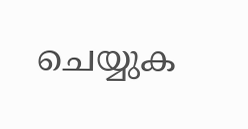ചെയ്യുക